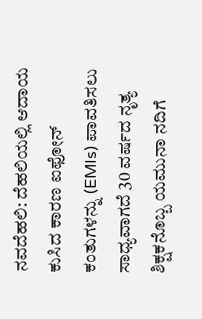ನವದೆಹಲಿ: ದೆಹಲಿಯಲ್ಲಿ ಆದಾಯ ಕುಸಿದ ಕಾರಣ ಐಫೋನ್ ಕಂತುಗಳನ್ನು (EMIs) ಪಾವತಿಸಲು ಸಾಧ್ಯವಾಗದೆ 30 ವರ್ಷದ ನೃತ್ಯ ಶಿಕ್ಷಕನೊಬ್ಬ ಯಮುನಾ ನದಿಗೆ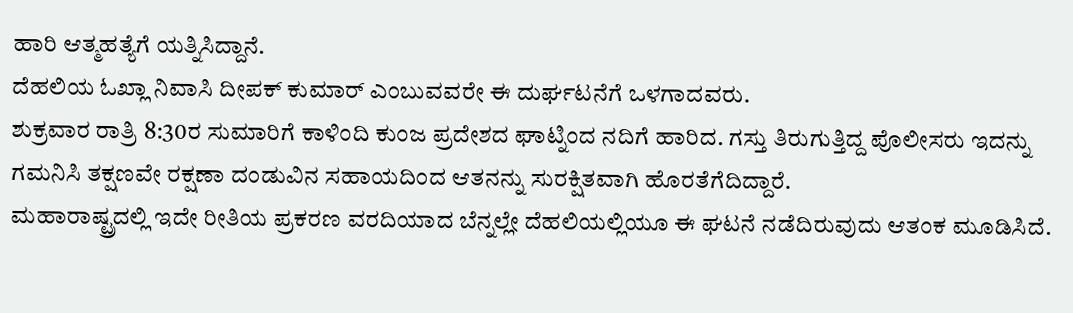ಹಾರಿ ಆತ್ಮಹತ್ಯೆಗೆ ಯತ್ನಿಸಿದ್ದಾನೆ.
ದೆಹಲಿಯ ಓಖ್ಲಾ ನಿವಾಸಿ ದೀಪಕ್ ಕುಮಾರ್ ಎಂಬುವವರೇ ಈ ದುರ್ಘಟನೆಗೆ ಒಳಗಾದವರು.
ಶುಕ್ರವಾರ ರಾತ್ರಿ 8:30ರ ಸುಮಾರಿಗೆ ಕಾಳಿಂದಿ ಕುಂಜ ಪ್ರದೇಶದ ಘಾಟ್ನಿಂದ ನದಿಗೆ ಹಾರಿದ. ಗಸ್ತು ತಿರುಗುತ್ತಿದ್ದ ಪೊಲೀಸರು ಇದನ್ನು ಗಮನಿಸಿ ತಕ್ಷಣವೇ ರಕ್ಷಣಾ ದಂಡುವಿನ ಸಹಾಯದಿಂದ ಆತನನ್ನು ಸುರಕ್ಷಿತವಾಗಿ ಹೊರತೆಗೆದಿದ್ದಾರೆ.
ಮಹಾರಾಷ್ಟ್ರದಲ್ಲಿ ಇದೇ ರೀತಿಯ ಪ್ರಕರಣ ವರದಿಯಾದ ಬೆನ್ನಲ್ಲೇ ದೆಹಲಿಯಲ್ಲಿಯೂ ಈ ಘಟನೆ ನಡೆದಿರುವುದು ಆತಂಕ ಮೂಡಿಸಿದೆ.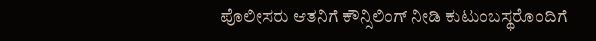ಪೊಲೀಸರು ಆತನಿಗೆ ಕೌನ್ಸಿಲಿಂಗ್ ನೀಡಿ ಕುಟುಂಬಸ್ಥರೊಂದಿಗೆ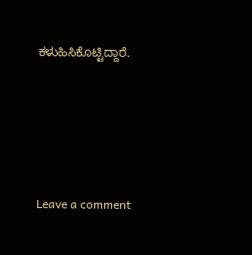ಕಳುಹಿಸಿಕೊಟ್ಟಿದ್ದಾರೆ.





Leave a comment